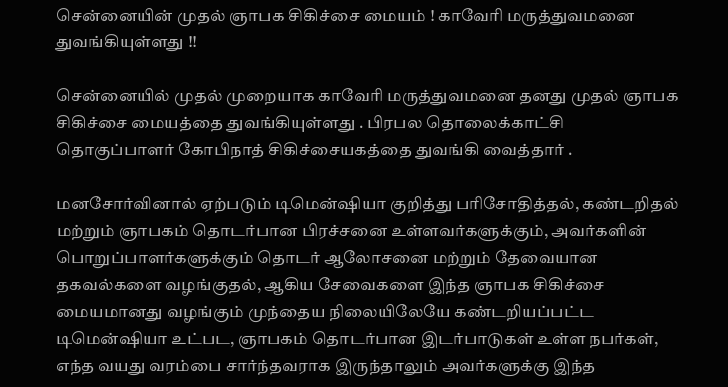சென்னையின் முதல் ஞாபக சிகிச்சை மையம் ! காவேரி மருத்துவமனை துவங்கியுள்ளது !!

சென்னையில் முதல் முறையாக காவேரி மருத்துவமனை தனது முதல் ஞாபக சிகிச்சை மையத்தை துவங்கியுள்ளது . பிரபல தொலைக்காட்சி தொகுப்பாளர் கோபிநாத் சிகிச்சையகத்தை துவங்கி வைத்தார் .

மனசோர்வினால் ஏற்படும் டிமென்ஷியா குறித்து பரிசோதித்தல், கண்டறிதல் மற்றும் ஞாபகம் தொடர்பான பிரச்சனை உள்ளவர்களுக்கும், அவர்களின் பொறுப்பாளர்களுக்கும் தொடர் ஆலோசனை மற்றும் தேவையான தகவல்களை வழங்குதல், ஆகிய சேவைகளை இந்த ஞாபக சிகிச்சை மையமானது வழங்கும் முந்தைய நிலையிலேயே கண்டறியப்பட்ட டிமென்ஷியா உட்பட, ஞாபகம் தொடர்பான இடர்பாடுகள் உள்ள நபர்கள், எந்த வயது வரம்பை சார்ந்தவராக இருந்தாலும் அவர்களுக்கு இந்த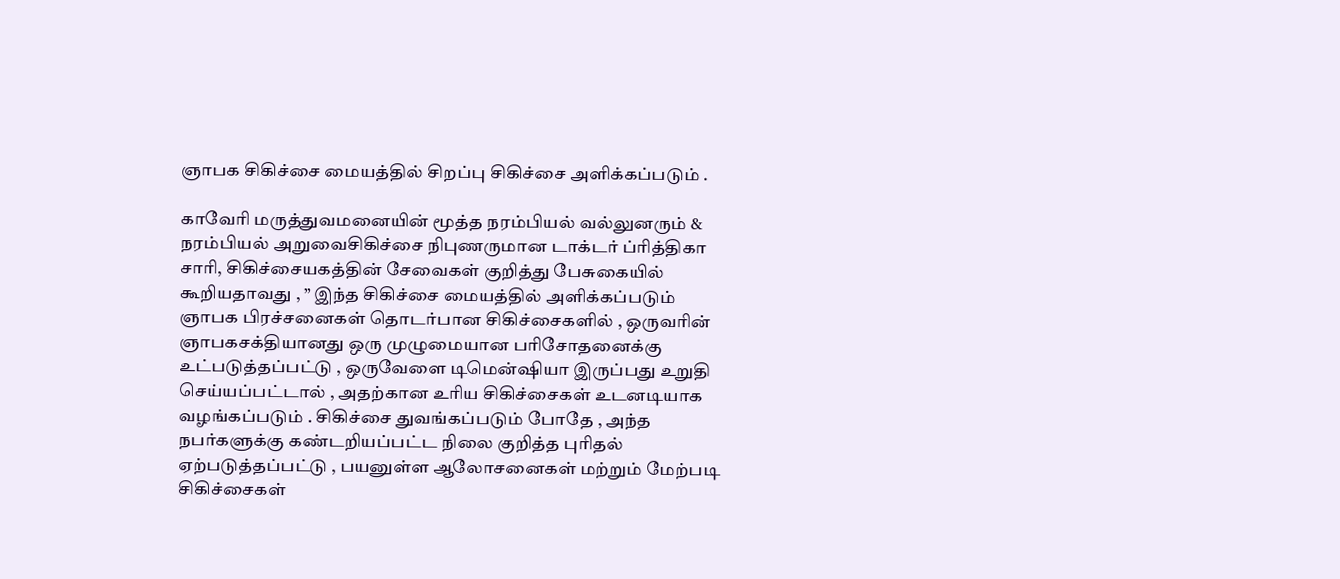ஞாபக சிகிச்சை மையத்தில் சிறப்பு சிகிச்சை அளிக்கப்படும் .

காவேரி மருத்துவமனையின் மூத்த நரம்பியல் வல்லுனரும் & நரம்பியல் அறுவைசிகிச்சை நிபுணருமான டாக்டர் ப்ரித்திகா சாரி, சிகிச்சையகத்தின் சேவைகள் குறித்து பேசுகையில் கூறியதாவது , ” இந்த சிகிச்சை மையத்தில் அளிக்கப்படும் ஞாபக பிரச்சனைகள் தொடர்பான சிகிச்சைகளில் , ஒருவரின் ஞாபகசக்தியானது ஒரு முழுமையான பரிசோதனைக்கு உட்படுத்தப்பட்டு , ஒருவேளை டிமென்ஷியா இருப்பது உறுதி செய்யப்பட்டால் , அதற்கான உரிய சிகிச்சைகள் உடனடியாக வழங்கப்படும் . சிகிச்சை துவங்கப்படும் போதே , அந்த நபர்களுக்கு கண்டறியப்பட்ட நிலை குறித்த புரிதல் ஏற்படுத்தப்பட்டு , பயனுள்ள ஆலோசனைகள் மற்றும் மேற்படி சிகிச்சைகள்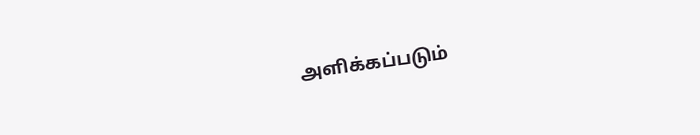அளிக்கப்படும்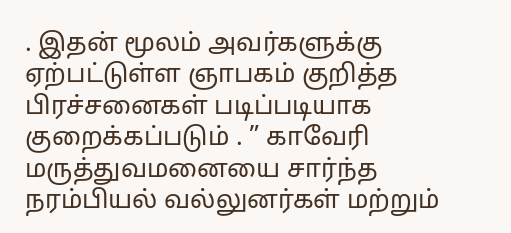. இதன் மூலம் அவர்களுக்கு ஏற்பட்டுள்ள ஞாபகம் குறித்த பிரச்சனைகள் படிப்படியாக குறைக்கப்படும் . ” காவேரி மருத்துவமனையை சார்ந்த நரம்பியல் வல்லுனர்கள் மற்றும்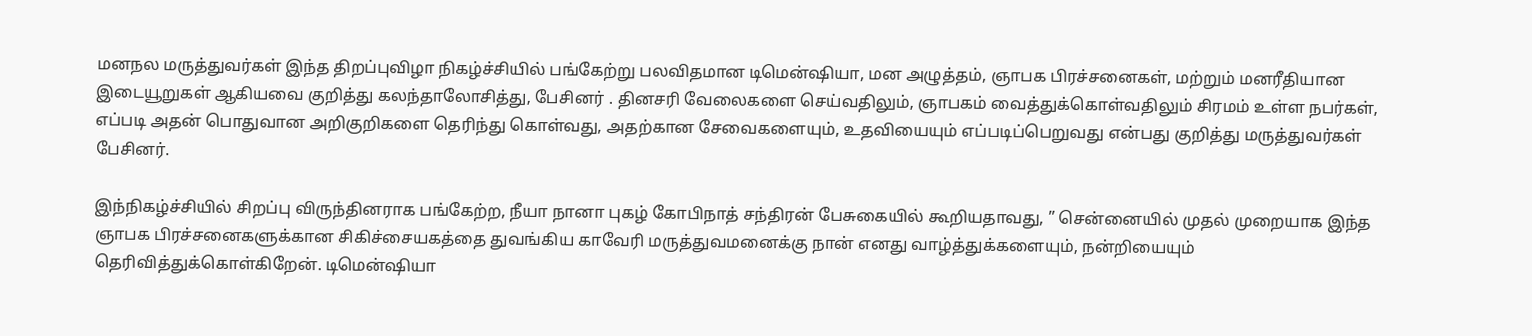மனநல மருத்துவர்கள் இந்த திறப்புவிழா நிகழ்ச்சியில் பங்கேற்று பலவிதமான டிமென்ஷியா, மன அழுத்தம், ஞாபக பிரச்சனைகள், மற்றும் மனரீதியான இடையூறுகள் ஆகியவை குறித்து கலந்தாலோசித்து, பேசினர் . தினசரி வேலைகளை செய்வதிலும், ஞாபகம் வைத்துக்கொள்வதிலும் சிரமம் உள்ள நபர்கள், எப்படி அதன் பொதுவான அறிகுறிகளை தெரிந்து கொள்வது, அதற்கான சேவைகளையும், உதவியையும் எப்படிப்பெறுவது என்பது குறித்து மருத்துவர்கள் பேசினர்.

இந்நிகழ்ச்சியில் சிறப்பு விருந்தினராக பங்கேற்ற, நீயா நானா புகழ் கோபிநாத் சந்திரன் பேசுகையில் கூறியதாவது, ” சென்னையில் முதல் முறையாக இந்த ஞாபக பிரச்சனைகளுக்கான சிகிச்சையகத்தை துவங்கிய காவேரி மருத்துவமனைக்கு நான் எனது வாழ்த்துக்களையும், நன்றியையும் தெரிவித்துக்கொள்கிறேன். டிமென்ஷியா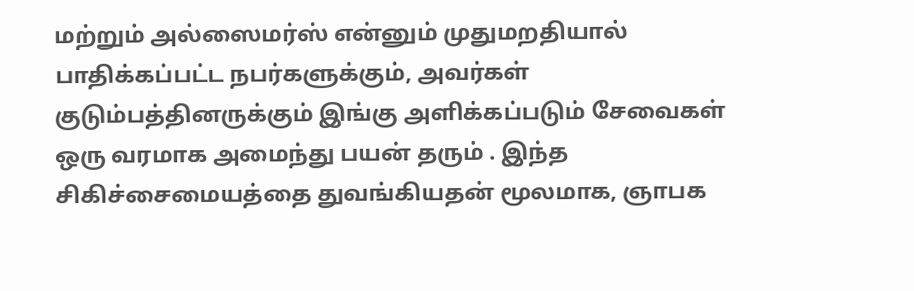மற்றும் அல்ஸைமர்ஸ் என்னும் முதுமறதியால் பாதிக்கப்பட்ட நபர்களுக்கும், அவர்கள் குடும்பத்தினருக்கும் இங்கு அளிக்கப்படும் சேவைகள் ஒரு வரமாக அமைந்து பயன் தரும் . இந்த சிகிச்சைமையத்தை துவங்கியதன் மூலமாக, ஞாபக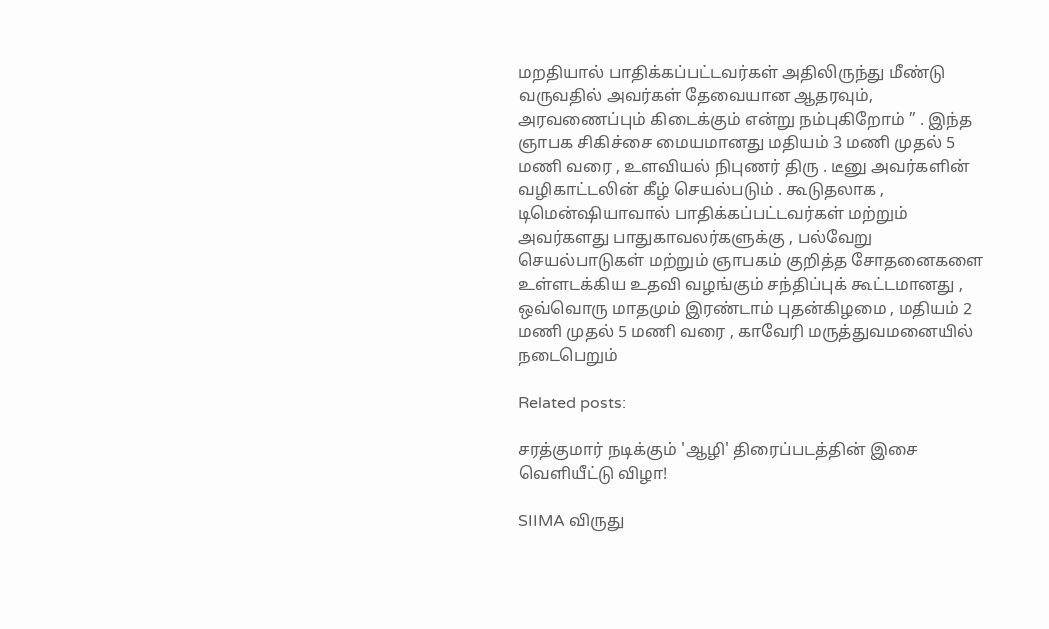மறதியால் பாதிக்கப்பட்டவர்கள் அதிலிருந்து மீண்டு வருவதில் அவர்கள் தேவையான ஆதரவும், அரவணைப்பும் கிடைக்கும் என்று நம்புகிறோம் ” . இந்த ஞாபக சிகிச்சை மையமானது மதியம் 3 மணி முதல் 5 மணி வரை , உளவியல் நிபுணர் திரு . டீனு அவர்களின் வழிகாட்டலின் கீழ் செயல்படும் . கூடுதலாக , டிமென்ஷியாவால் பாதிக்கப்பட்டவர்கள் மற்றும் அவர்களது பாதுகாவலர்களுக்கு , பல்வேறு செயல்பாடுகள் மற்றும் ஞாபகம் குறித்த சோதனைகளை உள்ளடக்கிய உதவி வழங்கும் சந்திப்புக் கூட்டமானது , ஒவ்வொரு மாதமும் இரண்டாம் புதன்கிழமை , மதியம் 2 மணி முதல் 5 மணி வரை , காவேரி மருத்துவமனையில் நடைபெறும்

Related posts:

சரத்குமார் நடிக்கும் 'ஆழி' திரைப்படத்தின் இசை வெளியீட்டு விழா!

SIIMA விருது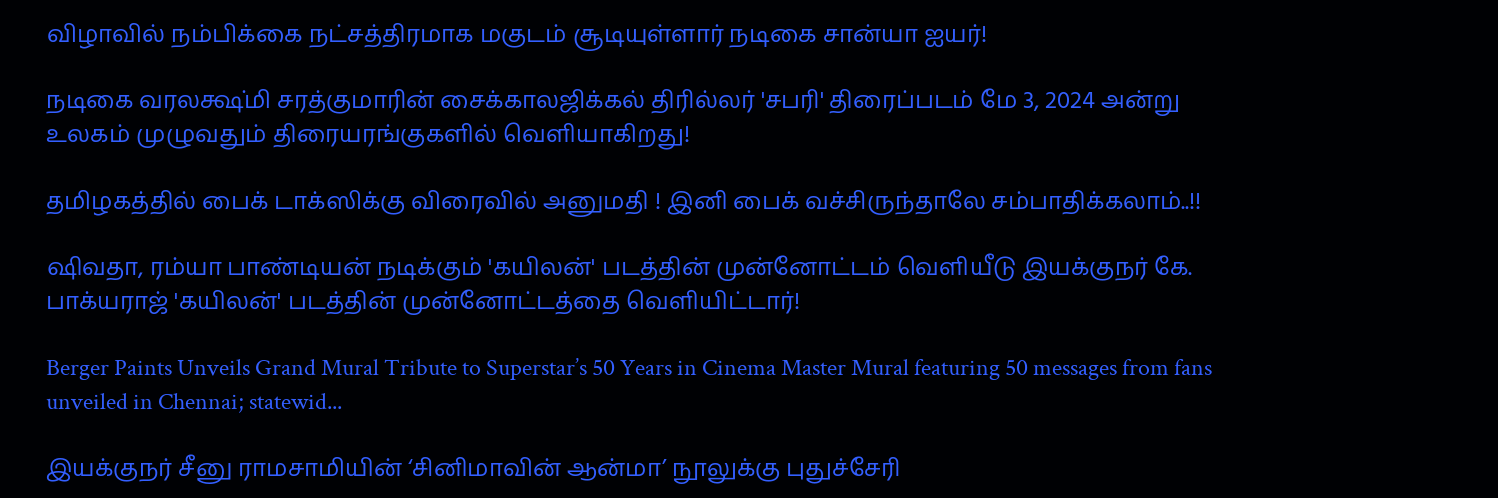விழாவில் நம்பிக்கை நட்சத்திரமாக மகுடம் சூடியுள்ளார் நடிகை சான்யா ஐயர்!

நடிகை வரலக்ஷ்மி சரத்குமாரின் சைக்காலஜிக்கல் திரில்லர் 'சபரி' திரைப்படம் மே 3, 2024 அன்று உலகம் முழுவதும் திரையரங்குகளில் வெளியாகிறது!

தமிழகத்தில் பைக் டாக்ஸிக்கு விரைவில் அனுமதி ! இனி பைக் வச்சிருந்தாலே சம்பாதிக்கலாம்..!!

ஷிவதா, ரம்யா பாண்டியன் நடிக்கும் 'கயிலன்' படத்தின் முன்னோட்டம் வெளியீடு இயக்குநர் கே. பாக்யராஜ் 'கயிலன்' படத்தின் முன்னோட்டத்தை வெளியிட்டார்!

Berger Paints Unveils Grand Mural Tribute to Superstar’s 50 Years in Cinema Master Mural featuring 50 messages from fans unveiled in Chennai; statewid...

இயக்குநர் சீனு ராமசாமியின் ‘சினிமாவின் ஆன்மா’ நூலுக்கு புதுச்சேரி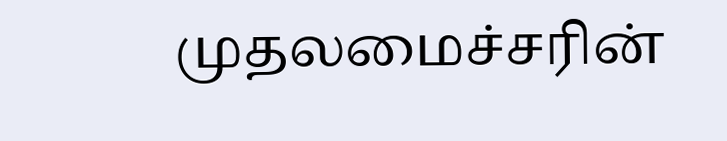முதலமைச்சரின்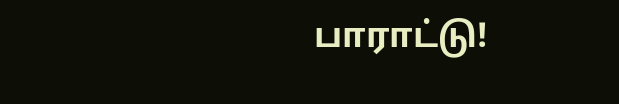பாராட்டு!